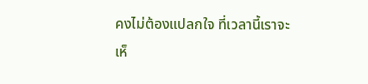คงไม่ต้องแปลกใจ ที่เวลานี้เราจะเห็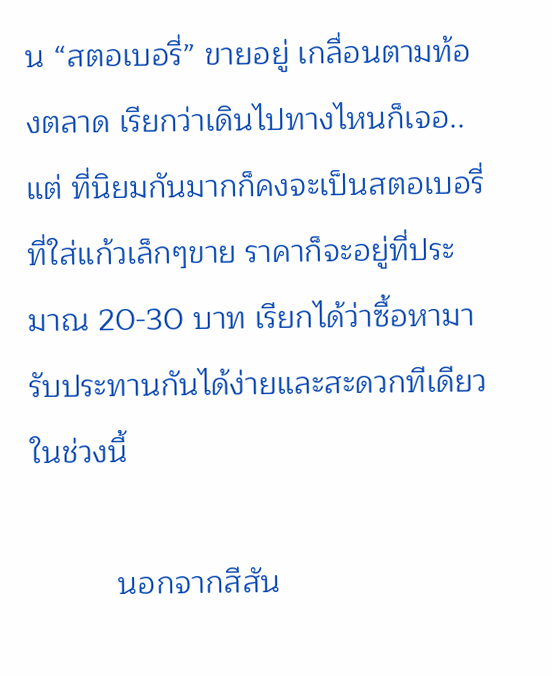น “สตอเบอรี่” ขายอยู่ เกลื่อนตามท้องตลาด เรียกว่าเดินไปทางไหนก็เจอ.. แต่ ที่นิยมกันมากก็คงจะเป็นสตอเบอรี่ที่ใส่แก้วเล็กๆขาย ราคาก็จะอยู่ที่ประมาณ 20-30 บาท เรียกได้ว่าซื้อหามารับประทานกันได้ง่ายและสะดวกทีเดียวในช่วงนี้

          นอกจากสีสัน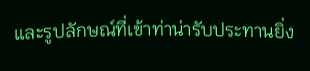และรูปลักษณ์ที่เข้าท่าน่ารับประทานยิ่ง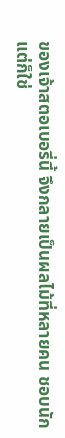ของเจ้าสตอเบอรี่นี้ จึงกลายเป็นผลไม้ที่หลายคน ชอบนัก แต่ก็ใช่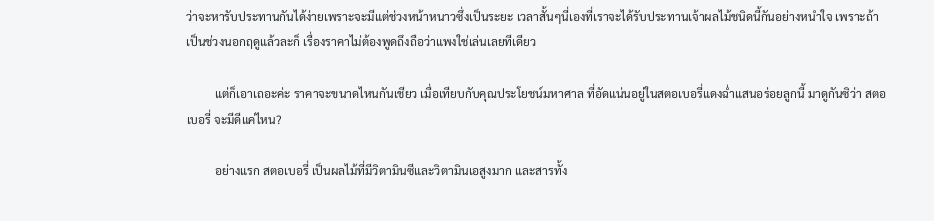ว่าจะหารับประทานกันได้ง่ายเพราะจะมีแต่ช่วงหน้าหนาวซึ่งเป็นระยะ เวลาสั้นๆนี่เองที่เราจะได้รับประทานเจ้าผลไม้ชนิดนี้กันอย่างหนำใจ เพราะถ้าเป็นช่วงนอกฤดูแล้วละก็ เรื่องราคาไม่ต้องพูดถึงถือว่าแพงใช่เล่นเลยทีเดียว

          แต่ก็เอาเถอะค่ะ ราคาจะขนาดไหนกันเชียว เมื่อเทียบกับคุณประโยชน์มหาศาล ที่อัดแน่นอยู่ในสตอเบอรี่แดงฉ่ำแสนอร่อยลูกนี้ มาดูกันซิว่า สตอเบอรี่ จะมีดีแค่ไหน?

          อย่างแรก สตอเบอรี่ เป็นผลไม้ที่มีวิตามินซีและวิตามินเอสูงมาก และสารทั้ง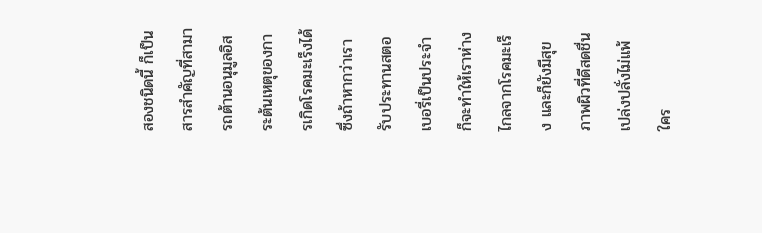สองชนิดนี้ ก็เป็นสารสำคัญที่สามารถต้านอนุมูลอิสระต้นเหตุของการเกิดโรคมะเร็งได้ ซึ่งถ้าหากว่าเรารับประทานสตอเบอรี่เป็นประจำ ก็จะทำให้เราห่างไกลจากโรคมะเร็ง และก็ยังมีสุขภาพผิวที่ดีสดชื่นเปล่งปลั่งไม่แพ้ใคร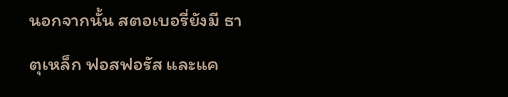นอกจากนั้น สตอเบอรี่ยังมี ธาตุเหล็ก ฟอสฟอรัส และแค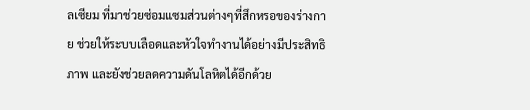ลเซียม ที่มาช่วยซ่อมแซมส่วนต่างๆที่สึกหรอของร่างกาย ช่วยให้ระบบเลือดและหัวใจทำงานได้อย่างมีประสิทธิภาพ และยังช่วยลดความดันโลหิตได้อีกด้วย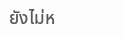ยังไม่ห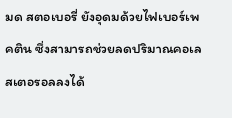มด สตอเบอรี่ ยังอุดมด้วยไฟเบอร์เพคติน ซึ่งสามารถช่วยลดปริมาณคอเลสเตอรอลลงได้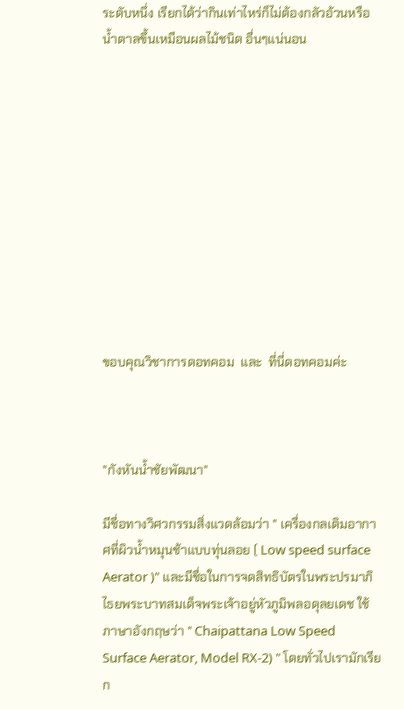ระดับหนึ่ง เรียกได้ว่ากินเท่าไหร่ก็ไม่ต้องกลัวอ้วนหรือน้ำตาลขึ้นเหมือนผลไม้ชนิด อื่นๆแน่นอน











ขอบคุณวิชาการดอทคอม  และ  ที่นี่ดอทคอมค่ะ



"กังหันน้ำชัยพัฒนา"

มีชื่อทางวิศวกรรมสิ่งแวดล้อมว่า " เครื่องกลเติมอากาศที่ผิวน้ำหมุนช้าแบบทุ่นลอย ( Low speed surface Aerator )" และมีชื่อในการจดสิทธิบัตรในพระปรมาภิไธยพระบาทสมเด็จพระเจ้าอยู่หัวภูมิพลอดุลยเดช ใช้ภาษาอังกฤษว่า " Chaipattana Low Speed Surface Aerator, Model RX-2) " โดยทั่วไปเรามักเรียก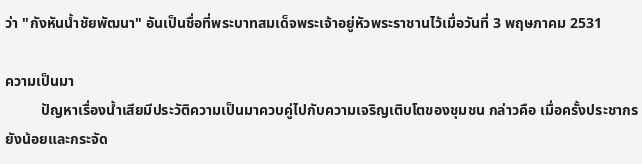ว่า "กังหันน้ำชัยพัฒนา" อันเป็นชื่อที่พระบาทสมเด็จพระเจ้าอยู่หัวพระราชานไว้เมื่อวันที่ 3 พฤษภาคม 2531

ความเป็นมา
          ปัญหาเรื่องน้ำเสียมีประวัติความเป็นมาควบคู่ไปกับความเจริญเติบโตของชุมชน กล่าวคือ เมื่อครั้งประชากรยังน้อยและกระจัด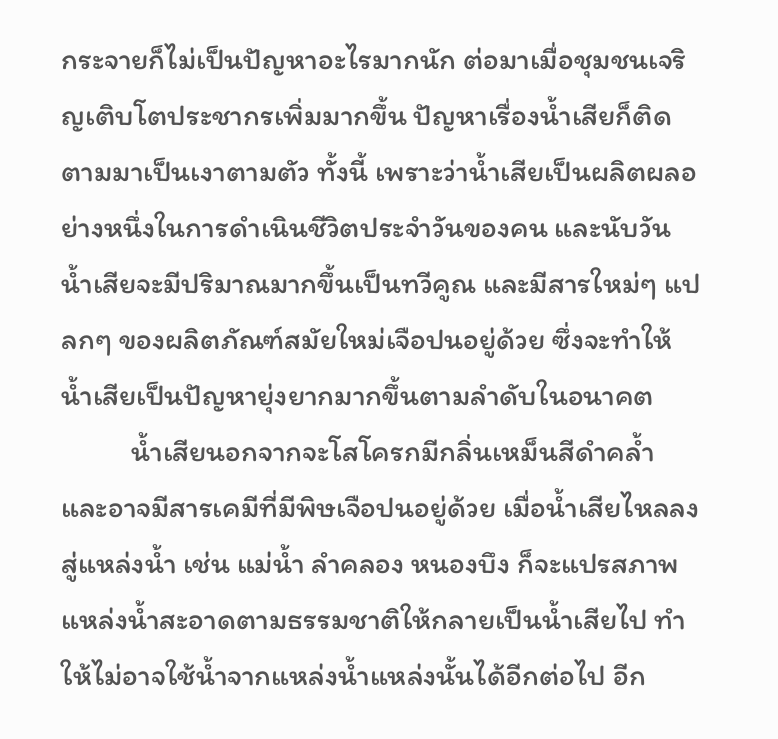กระจายก็ไม่เป็นปัญหาอะไรมากนัก ต่อมาเมื่อชุมชนเจริญเติบโตประชากรเพิ่มมากขึ้น ปัญหาเรื่องน้ำเสียก็ติดตามมาเป็นเงาตามตัว ทั้งนี้ เพราะว่าน้ำเสียเป็นผลิตผลอย่างหนึ่งในการดำเนินชีวิตประจำวันของคน และนับวันน้ำเสียจะมีปริมาณมากขึ้นเป็นทวีคูณ และมีสารใหม่ๆ แปลกๆ ของผลิตภัณฑ์สมัยใหม่เจือปนอยู่ด้วย ซึ่งจะทำให้น้ำเสียเป็นปัญหายุ่งยากมากขึ้นตามลำดับในอนาคต
          น้ำเสียนอกจากจะโสโครกมีกลิ่นเหม็นสีดำคล้ำ และอาจมีสารเคมีที่มีพิษเจือปนอยู่ด้วย เมื่อน้ำเสียไหลลงสู่แหล่งน้ำ เช่น แม่น้ำ ลำคลอง หนองบึง ก็จะแปรสภาพแหล่งน้ำสะอาดตามธรรมชาติให้กลายเป็นน้ำเสียไป ทำให้ไม่อาจใช้น้ำจากแหล่งน้ำแหล่งนั้นได้อีกต่อไป อีก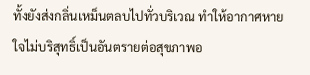ทั้งยังส่งกลิ่นเหม็นตลบไปทั่วบริเวณ ทำให้อากาศหายใจไม่บริสุทธิ์เป็นอันตรายต่อสุขภาพอ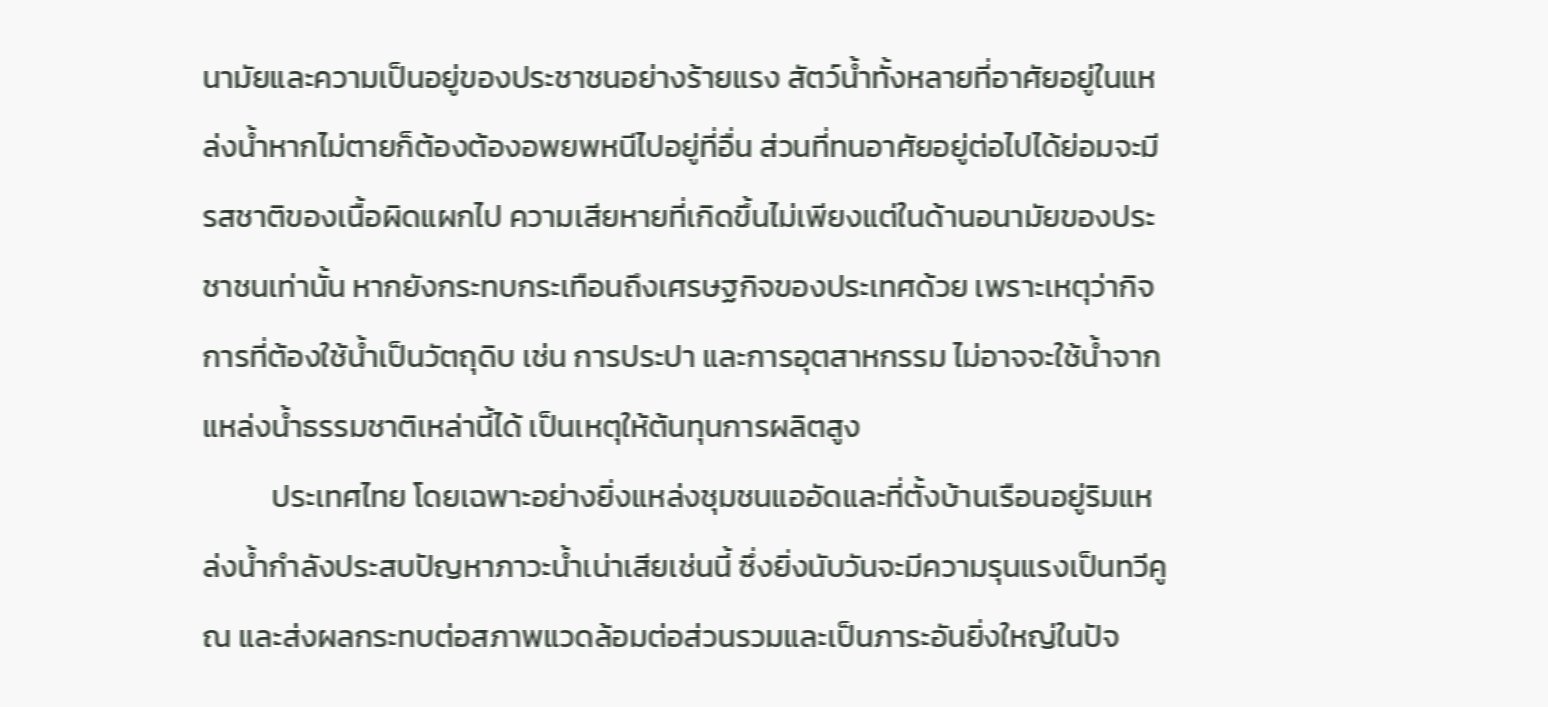นามัยและความเป็นอยู่ของประชาชนอย่างร้ายแรง สัตว์น้ำทั้งหลายที่อาศัยอยู่ในแหล่งน้ำหากไม่ตายก็ต้องต้องอพยพหนีไปอยู่ที่อื่น ส่วนที่ทนอาศัยอยู่ต่อไปได้ย่อมจะมีรสชาติของเนื้อผิดแผกไป ความเสียหายที่เกิดขึ้นไม่เพียงแต่ในด้านอนามัยของประชาชนเท่านั้น หากยังกระทบกระเทือนถึงเศรษฐกิจของประเทศด้วย เพราะเหตุว่ากิจการที่ต้องใช้น้ำเป็นวัตถุดิบ เช่น การประปา และการอุตสาหกรรม ไม่อาจจะใช้น้ำจากแหล่งน้ำธรรมชาติเหล่านี้ได้ เป็นเหตุให้ต้นทุนการผลิตสูง
          ประเทศไทย โดยเฉพาะอย่างยิ่งแหล่งชุมชนแออัดและที่ตั้งบ้านเรือนอยู่ริมแหล่งน้ำกำลังประสบปัญหาภาวะน้ำเน่าเสียเช่นนี้ ซึ่งยิ่งนับวันจะมีความรุนแรงเป็นทวีคูณ และส่งผลกระทบต่อสภาพแวดล้อมต่อส่วนรวมและเป็นภาระอันยิ่งใหญ่ในปัจ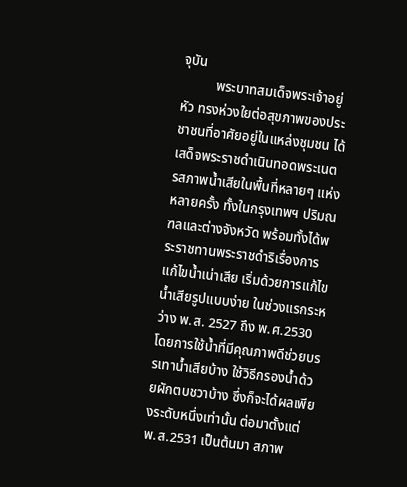จุบัน
          พระบาทสมเด็จพระเจ้าอยู่หัว ทรงห่วงใยต่อสุขภาพของประชาชนที่อาศัยอยู่ในแหล่งชุมชน ได้เสด็จพระราชดำเนินทอดพระเนตรสภาพน้ำเสียในพื้นที่หลายๆ แห่ง หลายครั้ง ทั้งในกรุงเทพฯ ปริมณฑลและต่างจังหวัด พร้อมทั้งได้พระราชทานพระราชดำริเรื่องการแก้ไขน้ำเน่าเสีย เริ่มด้วยการแก้ไขน้ำเสียรูปแบบง่าย ในช่วงแรกระหว่าง พ.ส. 2527 ถึง พ.ศ.2530 โดยการใช้น้ำที่มีคุณภาพดีช่วยบรรเทาน้ำเสียบ้าง ใช้วิธีกรองน้ำด้วยผักตบชวาบ้าง ซึ่งก็จะได้ผลเพียงระดับหนึ่งเท่านั้น ต่อมาตั้งแต่ พ.ส.2531 เป็นต้นมา สภาพ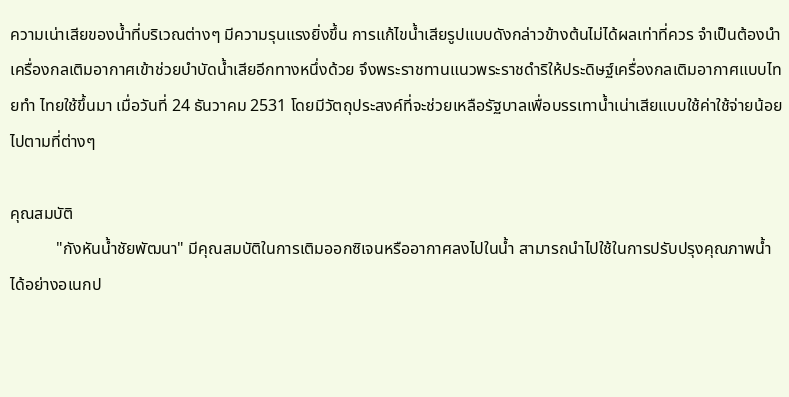ความเน่าเสียของน้ำที่บริเวณต่างๆ มีความรุนแรงยิ่งขึ้น การแก้ไขน้ำเสียรูปแบบดังกล่าวข้างต้นไม่ได้ผลเท่าที่ควร จำเป็นต้องนำเครื่องกลเติมอากาศเข้าช่วยบำบัดน้ำเสียอีกทางหนึ่งด้วย จึงพระราชทานแนวพระราชดำริให้ประดิษฐ์เครื่องกลเติมอากาศแบบไทยทำ ไทยใช้ขึ้นมา เมื่อวันที่ 24 ธันวาคม 2531 โดยมีวัตถุประสงค์ที่จะช่วยเหลือรัฐบาลเพื่อบรรเทาน้ำเน่าเสียแบบใช้ค่าใช้จ่ายน้อย ไปตามที่ต่างๆ

คุณสมบัติ
           "กังหันน้ำชัยพัฒนา" มีคุณสมบัติในการเติมออกซิเจนหรืออากาศลงไปในน้ำ สามารถนำไปใช้ในการปรับปรุงคุณภาพน้ำได้อย่างอเนกป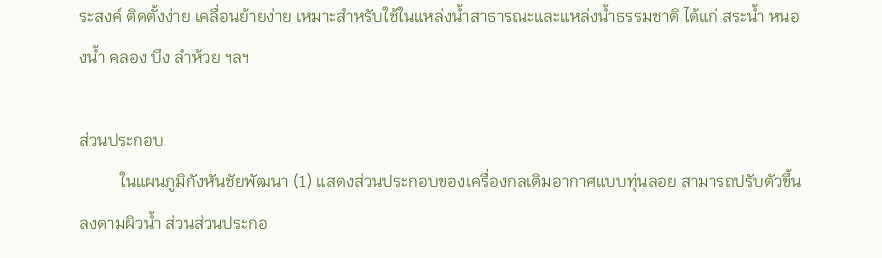ระสงค์ ติดตั้งง่าย เคลื่อนย้ายง่าย เหมาะสำหรับใช้ในแหล่งน้ำสาธารณะและแหล่งน้ำธรรมชาติ ได้แก่ สระน้ำ หนองน้ำ คลอง บึง ลำห้วย ฯลฯ

ส่วนประกอบ
          ในแผนภูมิกังหันชัยพัฒนา (1) แสดงส่วนประกอบของเครื่องกลเติมอากาศแบบทุ่นลอย สามารถปรับตัวขึ้นลงตามผิวน้ำ ส่วนส่วนประกอ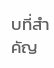บที่สำคัญ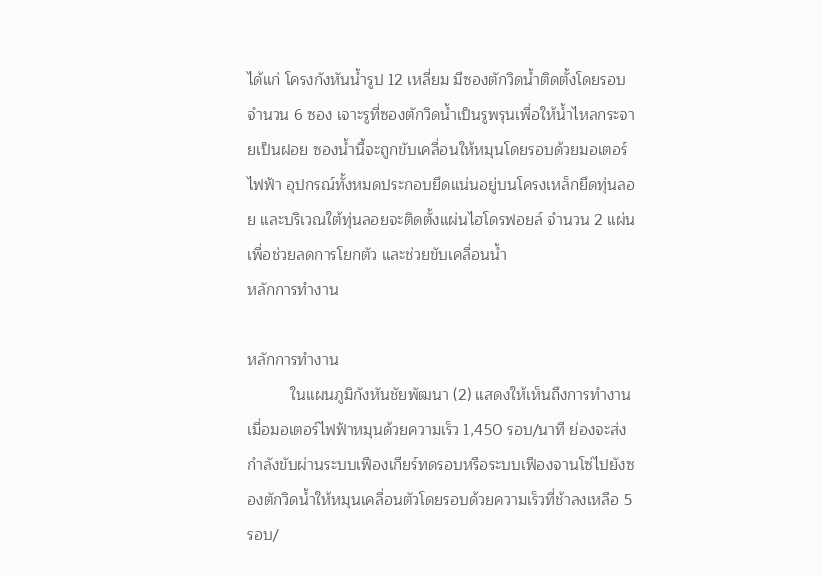ได้แก่ โครงกังหันน้ำรูป 12 เหลี่ยม มีซองตักวิดน้ำติดตั้งโดยรอบจำนวน 6 ซอง เจาะรูที่ซองตักวิดน้ำเป็นรูพรุนเพื่อให้น้ำไหลกระจายเป็นฝอย ซองน้ำนี้จะถูกขับเคลื่อนให้หมุนโดยรอบด้วยมอเตอร์ไฟฟ้า อุปกรณ์ทั้งหมดประกอบยึดแน่นอยู่บนโครงเหล็กยึดทุ่นลอย และบริเวณใต้ทุ่นลอยจะติดตั้งแผ่นไฮโดรฟอยล์ จำนวน 2 แผ่น เพื่อช่วยลดการโยกตัว และช่วยขับเคลื่อนน้ำ
หลักการทำงาน

หลักการทำงาน
          ในแผนภูมิกังหันชัยพัฒนา (2) แสดงให้เห็นถึงการทำงานเมื่อมอเตอร์ไฟฟ้าหมุนด้วยความเร็ว 1,450 รอบ/นาที ย่องจะส่งกำลังขับผ่านระบบเฟืองเกียร์ทดรอบหรือระบบเฟืองจานโซ่ไปยังซองตักวิดน้ำให้หมุนเคลื่อนตัวโดยรอบด้วยความเร็วที่ช้าลงเหลือ 5 รอบ/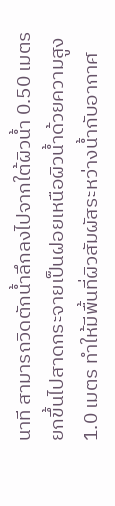นาที สามารถวิดตักน้ำลึกลงไปจากใต้ผิวน้ำ 0.50 เมตร ยกขึ้นไปสาดกระจายเป็นฝอยเหนือผิวน้ำด้วยความสูง 1.0 เมตร ทำให้มีพื้นที่ผิวสัมผัสระหว่างน้ำกับอากาศ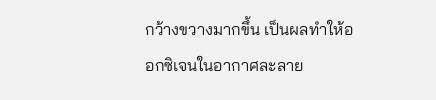กว้างขวางมากขึ้น เป็นผลทำให้ออกซิเจนในอากาศละลาย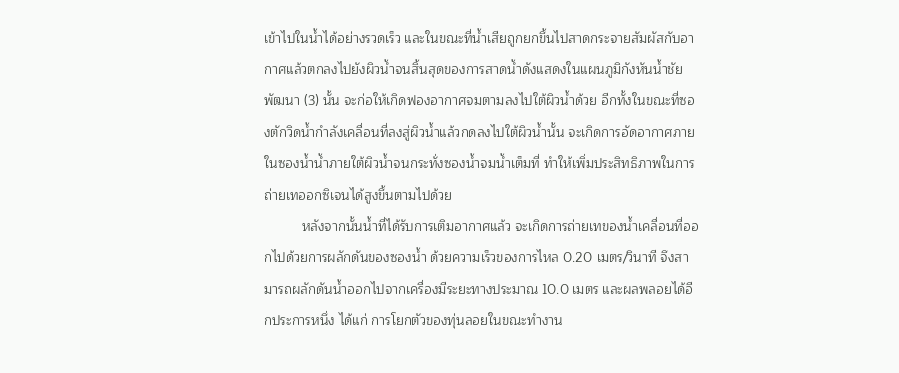เข้าไปในน้ำได้อย่างรวดเร็ว และในขณะที่น้ำเสียถูกยกขึ้นไปสาดกระจายสัมผัสกับอากาศแล้วตกลงไปยังผิวน้ำจนสิ้นสุดของการสาดน้ำดังแสดงในแผนภูมิกังหันน้ำชัยพัฒนา (3) นั้น จะก่อให้เกิดฟองอากาศจมตามลงไปใต้ผิวน้ำด้วย อีกทั้งในขณะที่ซองตักวิดน้ำกำลังเคลื่อนที่ลงสู่ผิวน้ำแล้วกดลงไปใต้ผิวน้ำนั้น จะเกิดการอัดอากาศภายในซองน้ำน้ำภายใต้ผิวน้ำจนกระทั่งซองน้ำจมน้ำเต็มที่ ทำให้เพิ่มประสิทธิภาพในการถ่ายเทออกซิเจนได้สูงขึ้นตามไปด้วย
          หลังจากนั้นน้ำที่ได้รับการเติมอากาศแล้ว จะเกิดการถ่ายเทของน้ำเคลื่อนที่ออกไปด้วยการผลักดันของซองน้ำ ด้วยความเร็วของการไหล 0.20 เมตร/วินาที จึงสามารถผลักดันน้ำออกไปจากเครื่องมีระยะทางประมาณ 10.0 เมตร และผลพลอยได้อีกประการหนึ่ง ได้แก่ การโยกตัวของทุ่นลอยในขณะทำงาน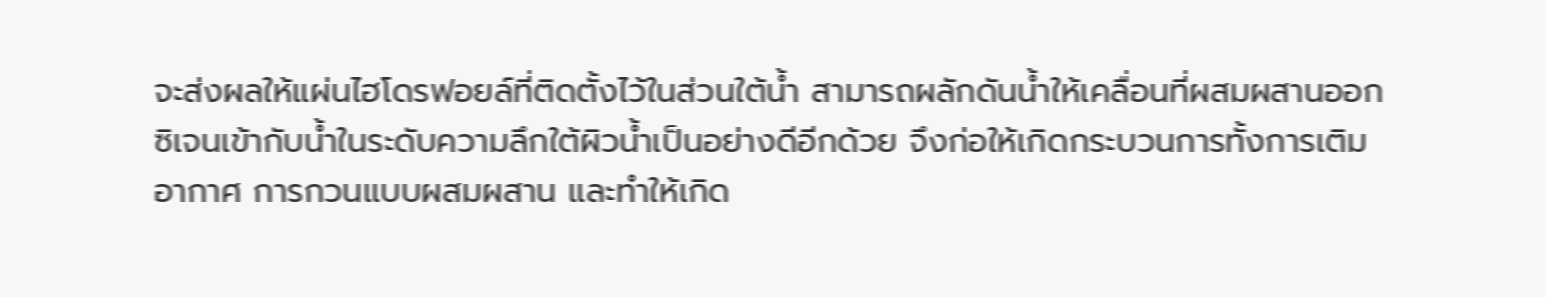จะส่งผลให้แผ่นไฮโดรฟอยล์ที่ติดตั้งไว้ในส่วนใต้น้ำ สามารถผลักดันน้ำให้เคลื่อนที่ผสมผสานออกซิเจนเข้ากับน้ำในระดับความลึกใต้ผิวน้ำเป็นอย่างดีอีกด้วย จึงก่อให้เกิดกระบวนการทั้งการเติมอากาศ การกวนแบบผสมผสาน และทำให้เกิด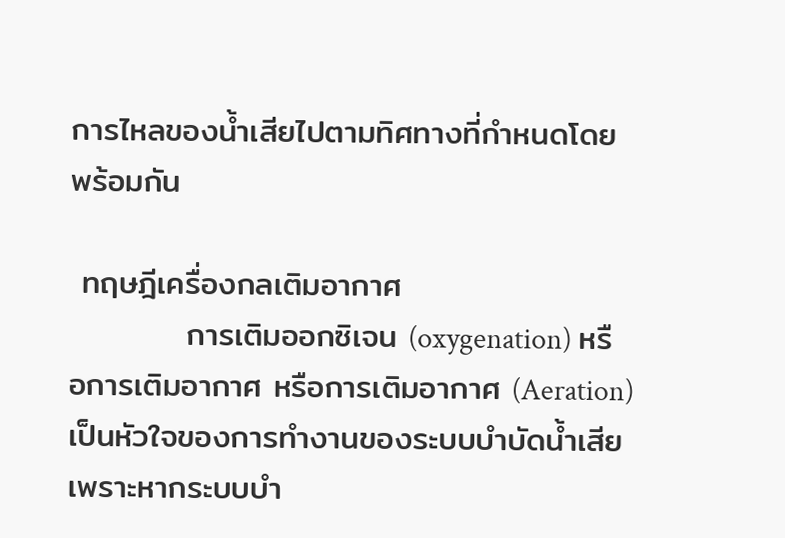การไหลของน้ำเสียไปตามทิศทางที่กำหนดโดยพร้อมกัน

 ทฤษฎีเครื่องกลเติมอากาศ
          การเติมออกซิเจน (oxygenation) หรือการเติมอากาศ หรือการเติมอากาศ (Aeration) เป็นหัวใจของการทำงานของระบบบำบัดน้ำเสีย เพราะหากระบบบำ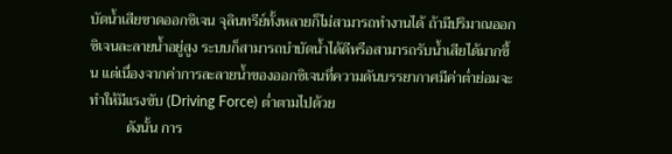บัดน้ำเสียขาดออกซิเจน จุลินทรีย์ทั้งหลายก็ไม่สามารถทำงานได้ ถ้ามีปริมาณออกซิเจนละลายน้ำอยู่สูง ระบบก็สามารถบำบัดน้ำได้ดีหรือสามารถรับน้ำเสียได้มากขึ้น แต่เนื่องจากค่าการละลายน้ำของออกซิเจนที่ความดันบรรยากาศมีค่าต่ำย่อมจะทำให้มีแรงขับ (Driving Force) ต่ำตามไปด้วย
          ดังนั้น การ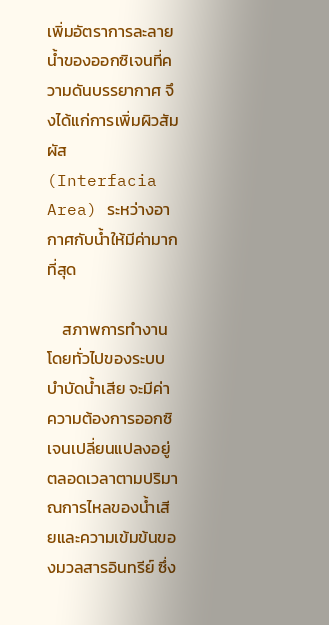เพิ่มอัตราการละลายน้ำของออกซิเจนที่ความดันบรรยากาศ จึงได้แก่การเพิ่มผิวสัมผัส (Interfacia Area) ระหว่างอากาศกับน้ำให้มีค่ามากที่สุด

    สภาพการทำงานโดยทั่วไปของระบบบำบัดน้ำเสีย จะมีค่าความต้องการออกซิเจนเปลี่ยนแปลงอยู่ตลอดเวลาตามปริมาณการไหลของน้ำเสียและความเข้มข้นของมวลสารอินทรีย์ ซึ่ง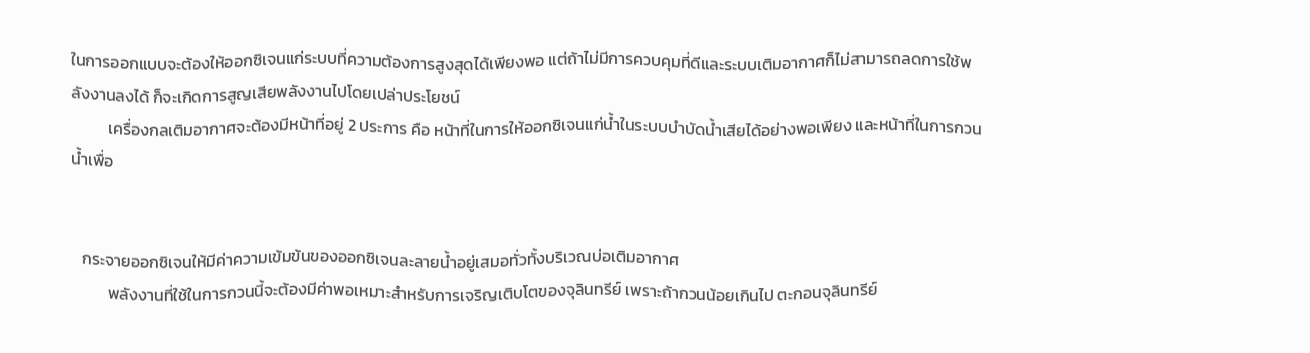ในการออกแบบจะต้องให้ออกซิเจนแก่ระบบที่ความต้องการสูงสุดได้เพียงพอ แต่ถ้าไม่มีการควบคุมที่ดีและระบบเติมอากาศก็ไม่สามารถลดการใช้พลังงานลงได้ ก็จะเกิดการสูญเสียพลังงานไปโดยเปล่าประโยชน์
          เครื่องกลเติมอากาศจะต้องมีหน้าที่อยู่ 2 ประการ คือ หน้าที่ในการให้ออกซิเจนแก่น้ำในระบบบำบัดน้ำเสียได้อย่างพอเพียง และหน้าที่ในการกวนน้ำเพื่อ


   กระจายออกซิเจนให้มีค่าความเข้มข้นของออกซิเจนละลายน้ำอยู่เสมอทั่วทั้งบริเวณบ่อเติมอากาศ
          พลังงานที่ใช้ในการกวนนี้จะต้องมีค่าพอเหมาะสำหรับการเจริญเติบโตของจุลินทรีย์ เพราะถ้ากวนน้อยเกินไป ตะกอนจุลินทรีย์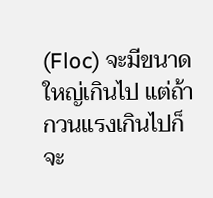(Floc) จะมีขนาดใหญ่เกินไป แต่ถ้ากวนแรงเกินไปก็จะ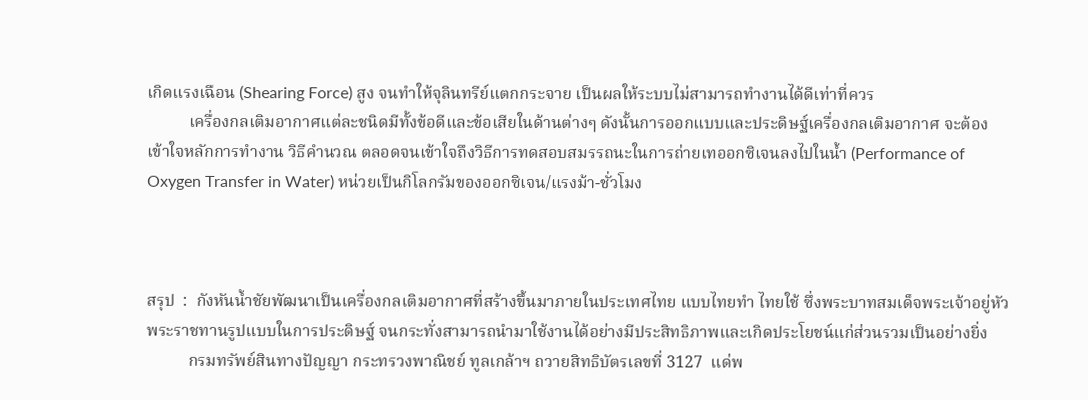เกิดแรงเฉือน (Shearing Force) สูง จนทำให้จุลินทรีย์แตกกระจาย เป็นผลให้ระบบไม่สามารถทำงานได้ดีเท่าที่ควร
          เครื่องกลเติมอากาศแต่ละชนิดมีทั้งข้อดีและข้อเสียในด้านต่างๆ ดังนั้นการออกแบบและประดิษฐ์เครื่องกลเติมอากาศ จะต้องเข้าใจหลักการทำงาน วิธีคำนวณ ตลอดจนเข้าใจถึงวิธีการทดสอบสมรรถนะในการถ่ายเทออกซิเจนลงไปในน้ำ (Performance of Oxygen Transfer in Water) หน่วยเป็นกิโลกรัมของออกซิเจน/แรงม้า-ชั่วโมง



สรุป  :  กังหันน้ำชัยพัฒนาเป็นเครื่องกลเติมอากาศที่สร้างขึ้นมาภายในประเทศไทย แบบไทยทำ ไทยใช้ ซึ่งพระบาทสมเด็จพระเจ้าอยู่หัว พระราชทานรูปแบบในการประดิษฐ์ จนกระทั่งสามารถนำมาใช้งานได้อย่างมีประสิทธิภาพและเกิดประโยชน์แก่ส่วนรวมเป็นอย่างยิ่ง
          กรมทรัพย์สินทางปัญญา กระทรวงพาณิชย์ ทูลเกล้าฯ ถวายสิทธิบัตรเลขที่ 3127  แด่พ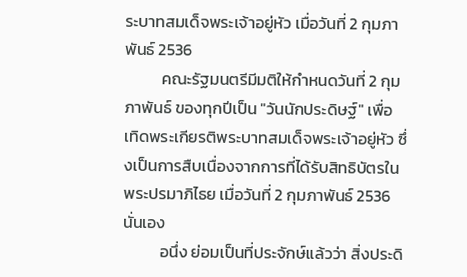ระบาทสมเด็จพระเจ้าอยู่หัว เมื่อวันที่ 2 กุมภาพันธ์ 2536
          คณะรัฐมนตรีมีมติให้กำหนดวันที่ 2 กุมภาพันธ์ ของทุกปีเป็น "วันนักประดิษฐ์" เพื่อเทิดพระเกียรติพระบาทสมเด็จพระเจ้าอยู่หัว ซึ่งเป็นการสืบเนื่องจากการที่ได้รับสิทธิบัตรในพระปรมาภิไธย เมื่อวันที่ 2 กุมภาพันธ์ 2536 นั่นเอง
          อนึ่ง ย่อมเป็นที่ประจักษ์แล้วว่า สิ่งประดิ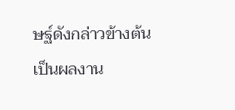ษฐ์ดังกล่าวข้างต้น เป็นผลงาน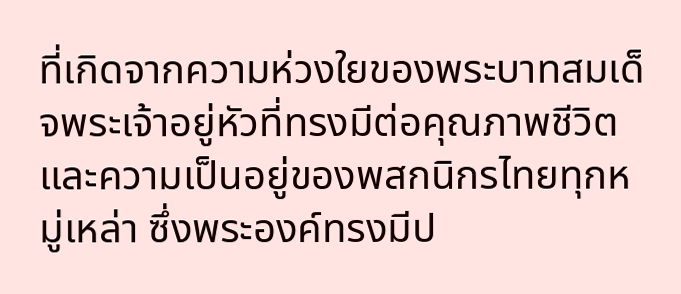ที่เกิดจากความห่วงใยของพระบาทสมเด็จพระเจ้าอยู่หัวที่ทรงมีต่อคุณภาพชีวิตและความเป็นอยู่ของพสกนิกรไทยทุกหมู่เหล่า ซึ่งพระองค์ทรงมีป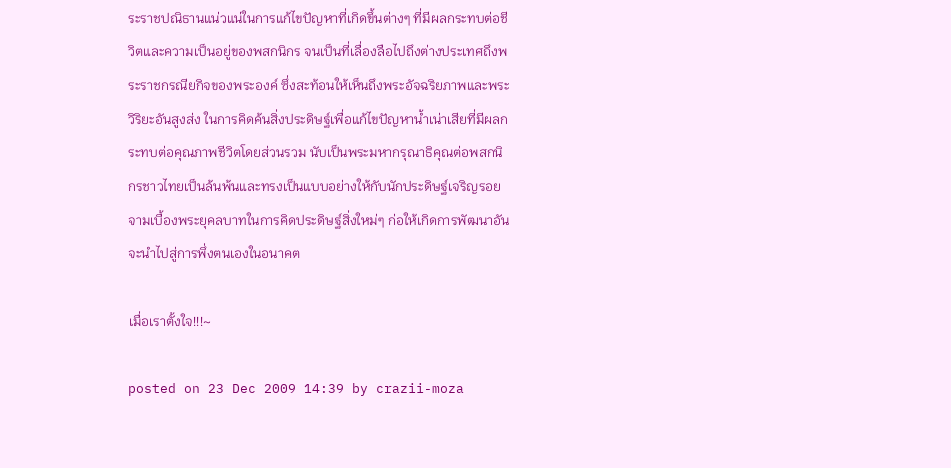ระราชปณิธานแน่วแน่ในการแก้ไขปัญหาที่เกิดขึ้นต่างๆ ที่มีผลกระทบต่อชีวิตและความเป็นอยู่ของพสกนิกร จนเป็นที่เลื่องลือไปถึงต่างประเทศถึงพระราชกรณียกิจของพระองค์ ซึ่งสะท้อนให้เห็นถึงพระอัจฉริยภาพและพระวิริยะอันสูงส่ง ในการคิดค้นสิ่งประดิษฐ์เพื่อแก้ไขปัญหาน้ำเน่าเสียที่มีผลกระทบต่อคุณภาพชีวิตโดยส่วนรวม นับเป็นพระมหากรุณาธิคุณต่อพสกนิกรชาวไทยเป็นล้นพ้นและทรงเป็นแบบอย่างให้กับนักประดิษฐ์เจริญรอยจามเบื้องพระยุคลบาทในการคิดประดิษฐ์สิ่งใหม่ๆ ก่อให้เกิดการพัฒนาอันจะนำไปสู่การพึ่งตนเองในอนาคต

เมื่อเราตั้งใจ!!!~

posted on 23 Dec 2009 14:39 by crazii-moza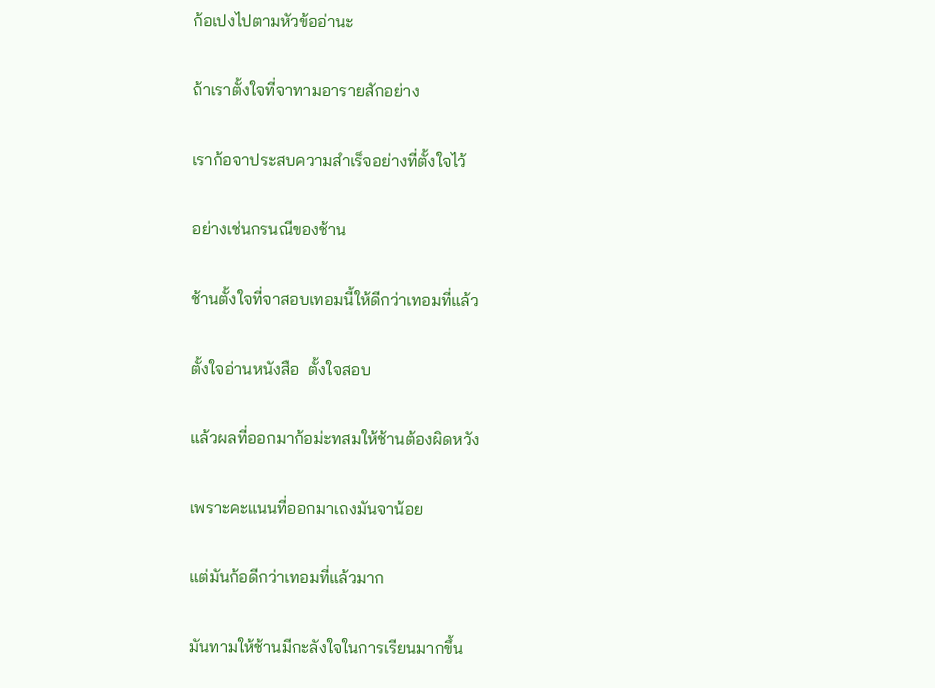ก้อเปงไปตามหัวข้ออ่านะ

ถ้าเราตั้งใจที่จาทามอารายสักอย่าง

เราก้อจาประสบความสำเร็จอย่างที่ตั้งใจไว้

อย่างเช่นกรนณีของช้าน

ช้านตั้งใจที่จาสอบเทอมนี้ให้ดีกว่าเทอมที่แล้ว

ตั้งใจอ่านหนังสือ  ตั้งใจสอบ

แล้วผลที่ออกมาก้อม่ะทสมให้ช้านต้องผิดหวัง

เพราะคะแนนที่ออกมาเถงมันจาน้อย

แต่มันก้อดีกว่าเทอมที่แล้วมาก

มันทามให้ช้านมีกะลังใจในการเรียนมากขึ้น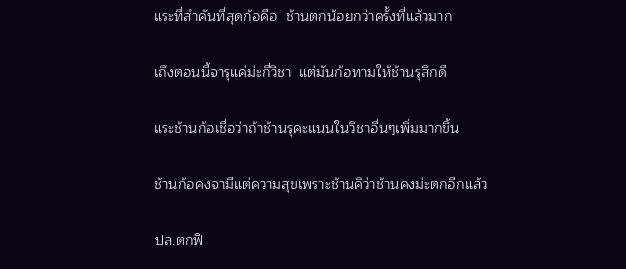แระที่สำคันที่สุดก้อคือ  ช้านตกน้อยกว่าครั้งที่แล้วมาก

เถึงตอนนี้จารุแค่ม่ะกี่วิชา  แต่มันก้อทามให้ช้านรุสึกดี

แระช้านก้อเชื่อว่าถ้าช้านรุคะแนนในวิชาอื่นๆเพิ่มมากขึ้น

ช้านก้อคงจามีแต่ความสุขเพราะช้านคิว่าช้านคงม่ะตกอีกแล้ว

ปล.ตกฟิ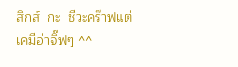สิกส์  กะ  ชีวะคร๊าฟแต่เคมีอ่าจิ๊ฟๆ ^^